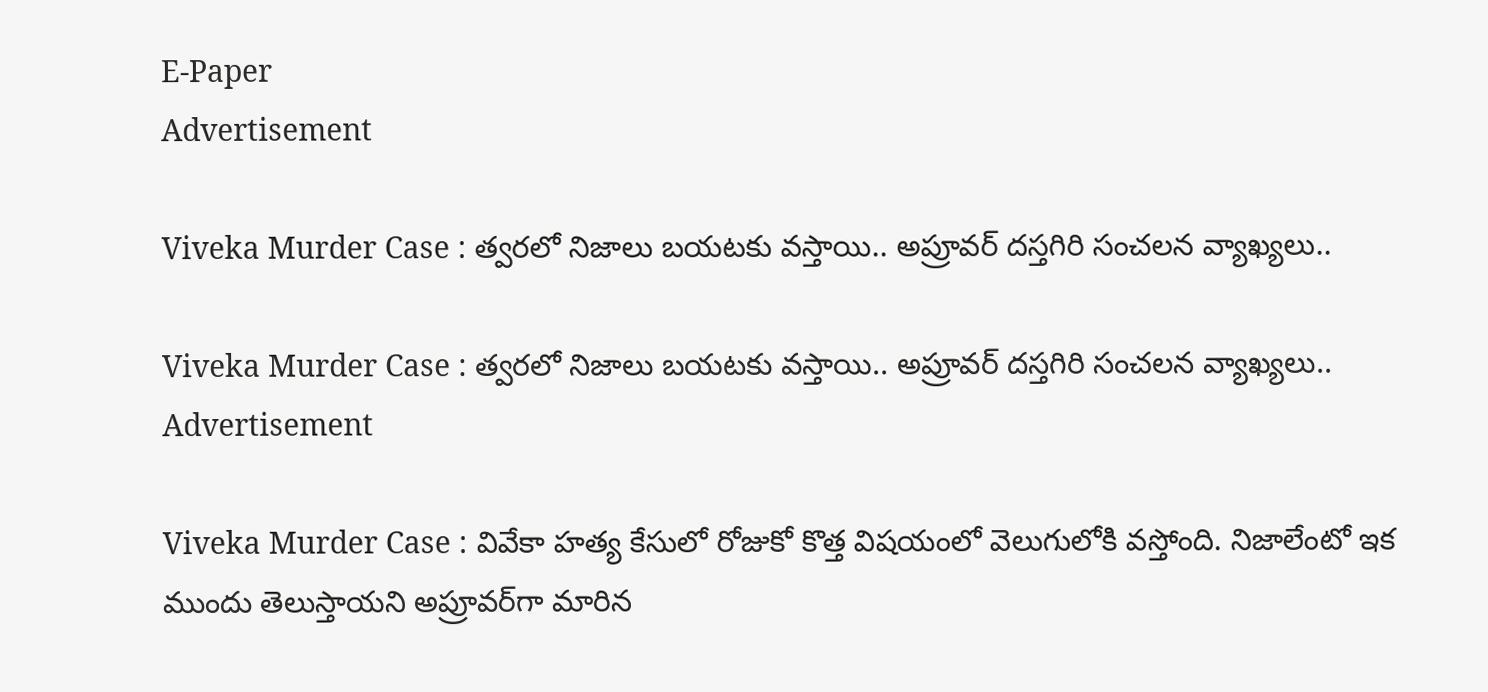E-Paper
Advertisement

Viveka Murder Case : త్వరలో నిజాలు బయటకు వస్తాయి.. అప్రూవర్ దస్తగిరి సంచలన వ్యాఖ్యలు..

Viveka Murder Case : త్వరలో నిజాలు బయటకు వస్తాయి.. అప్రూవర్ దస్తగిరి సంచలన వ్యాఖ్యలు..
Advertisement

Viveka Murder Case : వివేకా హత్య కేసులో రోజుకో కొత్త విషయంలో వెలుగులోకి వస్తోంది. నిజాలేంటో ఇక ముందు తెలుస్తాయని అప్రూవర్‌గా మారిన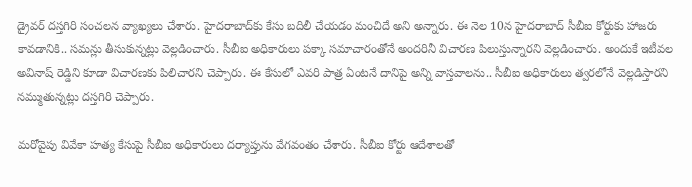డ్రైవర్‌ దస్తగిరి సంచలన వ్యాఖ్యలు చేశారు. హైదరాబాద్‌కు కేసు బదిలీ చేయడం మంచిదే అని అన్నారు. ఈ నెల 10న హైదరాబాద్ సీబీఐ కోర్టుకు హాజరు కావడానికి.. సమన్లు తీసుకున్నట్లు వెల్లడించారు. సీబీఐ అధికారులు పక్కా సమాచారంతోనే అందరినీ విచారణ పిలుస్తున్నారని వెల్లడించారు. అందుకే ఇటీవల అవినాష్ రెడ్డిని కూడా విచారణకు పిలిచారని చెప్పారు. ఈ కేసులో ఎవరి పాత్ర ఏంటనే దానిపై అన్ని వాస్తవాలను.. సీబీఐ అధికారులు త్వరలోనే వెల్లడిస్తారని నమ్ముతున్నట్లు దస్తగిరి చెప్పారు.

మరోవైపు వివేకా హత్య కేసుపై సీబీఐ అధికారులు దర్యాప్తును వేగవంతం చేశారు. సీబీఐ కోర్టు ఆదేశాలతో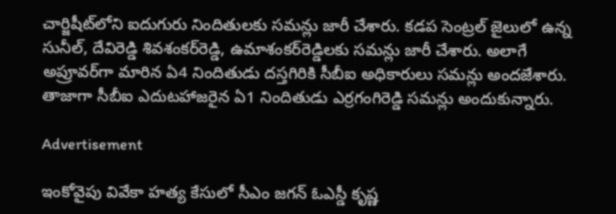చార్జిషీట్‌లోని ఐదుగురు నిందితులకు సమన్లు జారీ చేశారు. కడప సెంట్రల్ జైలులో ఉన్న సునీల్‌, దేవిరెడ్డి శివశంకర్‌రెడ్డి, ఉమాశంకర్‌రెడ్డిలకు సమన్లు జారీ చేశారు. అలాగే అప్రూవర్‌గా మారిన ఏ4 నిందితుడు దస్తగిరికి సీబీఐ అధికారులు సమన్లు అందజేశారు. తాజాగా సీబీఐ ఎదుటహాజరైన ఏ1 నిందితుడు ఎర్రగంగిరెడ్డి సమన్లు అందుకున్నారు.

Advertisement

ఇంకోవైపు వివేకా హత్య కేసులో సీఎం జగన్‌ ఓఎస్డీ కృష్ణ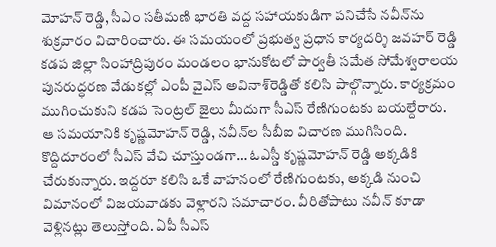మోహన్‌ రెడ్డి, సీఎం సతీమణి భారతి వద్ద సహాయకుడిగా పనిచేసే నవీన్‌‌ను శుక్రవారం విచారించారు. ఈ సమయంలో ప్రభుత్వ ప్రధాన కార్యదర్శి జవహర్‌ రెడ్డి కడప జిల్లా సింహాద్రిపురం మండలం భానుకోటలో పార్వతీ సమేత సోమేశ్వరాలయ పునరుద్ధరణ వేడుకల్లో ఎంపీ వైఎస్‌ అవినాశ్‌రెడ్డితో కలిసి పాల్గొన్నారు. కార్యక్రమం ముగించుకుని కడప సెంట్రల్‌ జైలు మీదుగా సీఎస్‌ రేణిగుంటకు బయల్దేరారు. ఆ సమయానికి కృష్ణమోహన్‌ రెడ్డి, నవీన్‌ల సీబీఐ విచారణ ముగిసింది. కొద్దిదూరంలో సీఎస్‌ వేచి చూస్తుండగా… ఓఎస్డీ కృష్ణమోహన్‌ రెడ్డి అక్కడికి చేరుకున్నారు. ఇద్దరూ కలిసి ఒకే వాహనంలో రేణిగుంటకు, అక్కడి నుంచి విమానంలో విజయవాడకు వెళ్లారని సమాచారం. వీరితోపాటు నవీన్ కూడా వెళ్లినట్లు తెలుస్తోంది. ఏపీ సీఎస్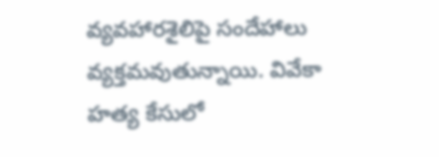వ్యవహారశైలిపై సందేహాలు వ్యక్తమవుతున్నాయి. వివేకా హత్య కేసులో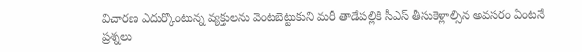విచారణ ఎదుర్కొంటున్న వ్యక్తులను వెంటబెట్టుకుని మరీ తాడేపల్లికి సీఎస్ తీసుకెళ్లాల్సిన అవసరం ఏంటనే ప్రశ్నలు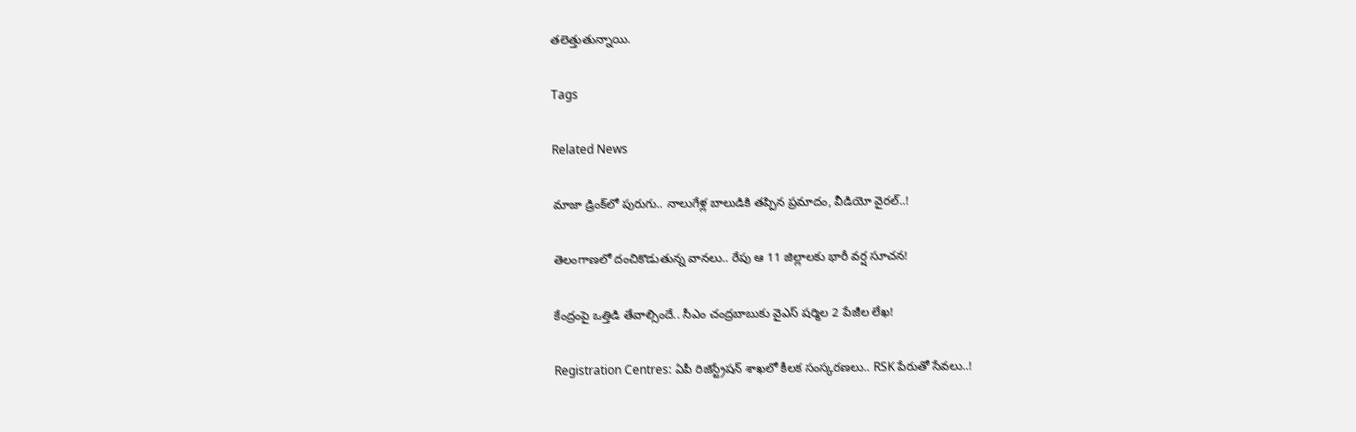తలెత్తుతున్నాయి.

Tags

Related News

మాజా డ్రింక్‌లో పురుగు.. నాలుగేళ్ల బాలుడికి తప్పిన ప్రమాదం, వీడియో వైరల్..!

తెలంగాణలో దంచికొడుతున్న వానలు.. రేపు ఆ 11 జిల్లాలకు భారీ వర్ష సూచన!

కేంద్రంపై ఒత్తిడి తేవాల్సిందే.. సీఎం చంద్రబాబుకు వైఎస్ షర్మిల 2 పేజీల లేఖ!

Registration Centres: ఏపీ రిజిస్ట్రేషన్ శాఖలో కీలక సంస్కరణలు.. RSK పేరుతో సేవలు..!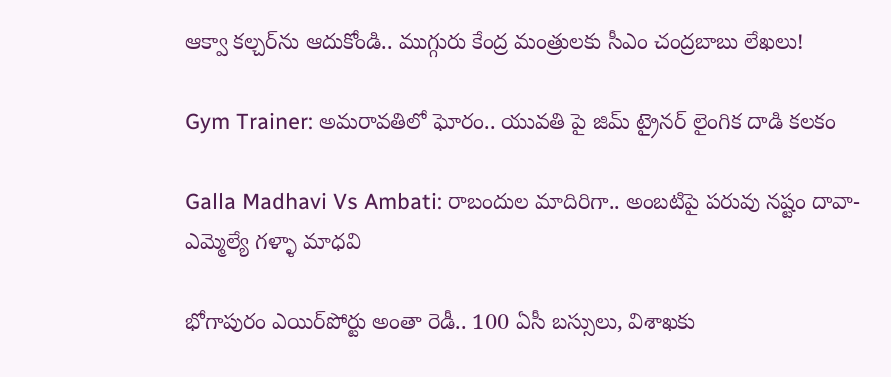ఆక్వా కల్చర్‌ను ఆదుకోండి.. ముగ్గురు కేంద్ర మంత్రులకు సీఎం చంద్రబాబు లేఖలు!

Gym Trainer: అమరావతిలో ఘోరం.. యువతి పై జిమ్ ట్రైనర్ లైంగిక దాడి కలకం

Galla Madhavi Vs Ambati: రాబందుల మాదిరిగా.. అంబటిపై పరువు నష్టం దావా- ఎమ్మెల్యే గళ్ళా మాధవి

భోగాపురం ఎయిర్‌పోర్టు అంతా రెడీ.. 100 ఏసీ బస్సులు, విశాఖకు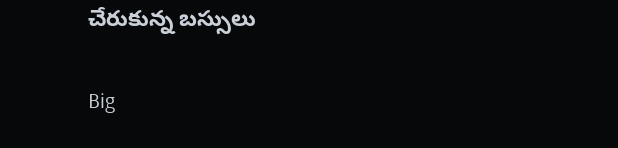చేరుకున్న బస్సులు

Big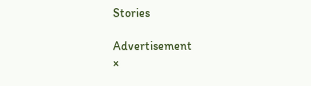Stories

Advertisement
×